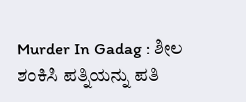Murder In Gadag : ಶೀಲ ಶಂಕಿಸಿ ಪತ್ನಿಯನ್ನು ಪತಿ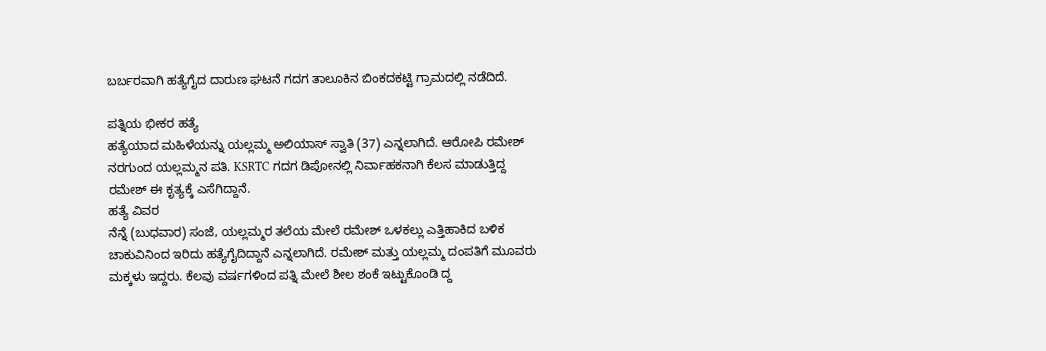ಬರ್ಬರವಾಗಿ ಹತ್ಯೆಗೈದ ದಾರುಣ ಘಟನೆ ಗದಗ ತಾಲೂಕಿನ ಬಿಂಕದಕಟ್ಟಿ ಗ್ರಾಮದಲ್ಲಿ ನಡೆದಿದೆ.

ಪತ್ನಿಯ ಭೀಕರ ಹತ್ಯೆ
ಹತ್ಯೆಯಾದ ಮಹಿಳೆಯನ್ನು ಯಲ್ಲಮ್ಮ ಅಲಿಯಾಸ್ ಸ್ವಾತಿ (37) ಎನ್ನಲಾಗಿದೆ. ಆರೋಪಿ ರಮೇಶ್ ನರಗುಂದ ಯಲ್ಲಮ್ಮನ ಪತಿ. KSRTC ಗದಗ ಡಿಪೋನಲ್ಲಿ ನಿರ್ವಾಹಕನಾಗಿ ಕೆಲಸ ಮಾಡುತ್ತಿದ್ದ ರಮೇಶ್ ಈ ಕೃತ್ಯಕ್ಕೆ ಎಸೆಗಿದ್ದಾನೆ.
ಹತ್ಯೆ ವಿವರ
ನೆನ್ನೆ (ಬುಧವಾರ) ಸಂಜೆ, ಯಲ್ಲಮ್ಮರ ತಲೆಯ ಮೇಲೆ ರಮೇಶ್ ಒಳಕಲ್ಲು ಎತ್ತಿಹಾಕಿದ ಬಳಿಕ ಚಾಕುವಿನಿಂದ ಇರಿದು ಹತ್ಯೆಗೈದಿದ್ದಾನೆ ಎನ್ನಲಾಗಿದೆ. ರಮೇಶ್ ಮತ್ತು ಯಲ್ಲಮ್ಮ ದಂಪತಿಗೆ ಮೂವರು ಮಕ್ಕಳು ಇದ್ದರು. ಕೆಲವು ವರ್ಷಗಳಿಂದ ಪತ್ನಿ ಮೇಲೆ ಶೀಲ ಶಂಕೆ ಇಟ್ಟುಕೊಂಡಿ ದ್ದ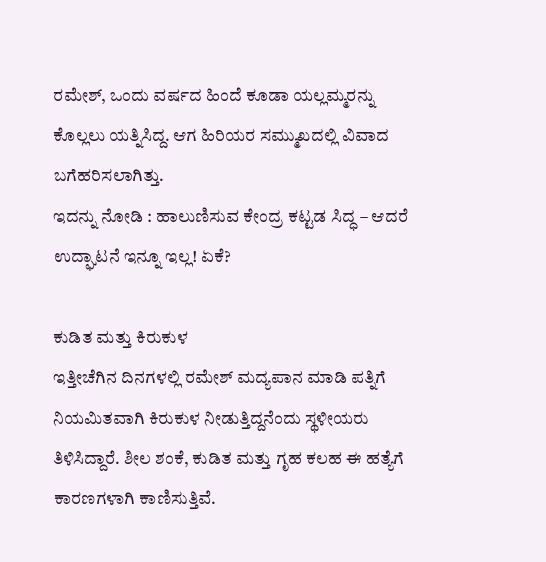ರಮೇಶ್, ಒಂದು ವರ್ಷದ ಹಿಂದೆ ಕೂಡಾ ಯಲ್ಲಮ್ಮರನ್ನು ಕೊಲ್ಲಲು ಯತ್ನಿಸಿದ್ದ. ಆಗ ಹಿರಿಯರ ಸಮ್ಮುಖದಲ್ಲಿ ವಿವಾದ ಬಗೆಹರಿಸಲಾಗಿತ್ತು.
ಇದನ್ನು ನೋಡಿ : ಹಾಲುಣಿಸುವ ಕೇಂದ್ರ ಕಟ್ಟಡ ಸಿದ್ಧ – ಆದರೆ ಉದ್ಘಾಟನೆ ಇನ್ನೂ ಇಲ್ಲ! ಏಕೆ?

ಕುಡಿತ ಮತ್ತು ಕಿರುಕುಳ
ಇತ್ತೀಚೆಗಿನ ದಿನಗಳಲ್ಲಿ ರಮೇಶ್ ಮದ್ಯಪಾನ ಮಾಡಿ ಪತ್ನಿಗೆ ನಿಯಮಿತವಾಗಿ ಕಿರುಕುಳ ನೀಡುತ್ತಿದ್ದನೆಂದು ಸ್ಥಳೀಯರು ತಿಳಿಸಿದ್ದಾರೆ. ಶೀಲ ಶಂಕೆ, ಕುಡಿತ ಮತ್ತು ಗೃಹ ಕಲಹ ಈ ಹತ್ಯೆಗೆ ಕಾರಣಗಳಾಗಿ ಕಾಣಿಸುತ್ತಿವೆ.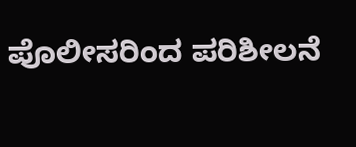ಪೊಲೀಸರಿಂದ ಪರಿಶೀಲನೆ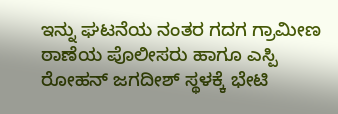ಇನ್ನು ಘಟನೆಯ ನಂತರ ಗದಗ ಗ್ರಾಮೀಣ ಠಾಣೆಯ ಪೊಲೀಸರು ಹಾಗೂ ಎಸ್ಪಿ ರೋಹನ್ ಜಗದೀಶ್ ಸ್ಥಳಕ್ಕೆ ಭೇಟಿ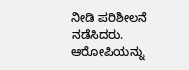ನೀಡಿ ಪರಿಶೀಲನೆ ನಡೆಸಿದರು. ಆರೋಪಿಯನ್ನು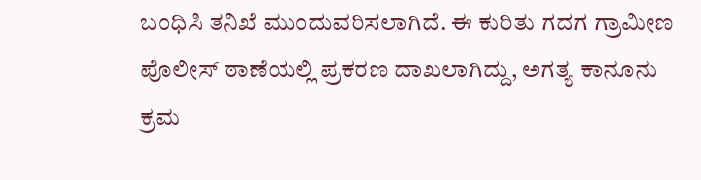ಬಂಧಿಸಿ ತನಿಖೆ ಮುಂದುವರಿಸಲಾಗಿದೆ. ಈ ಕುರಿತು ಗದಗ ಗ್ರಾಮೀಣ ಪೊಲೀಸ್ ಠಾಣೆಯಲ್ಲಿ ಪ್ರಕರಣ ದಾಖಲಾಗಿದ್ದು, ಅಗತ್ಯ ಕಾನೂನು ಕ್ರಮ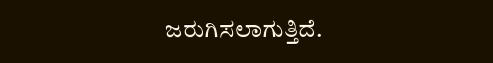ಜರುಗಿಸಲಾಗುತ್ತಿದೆ.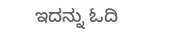ಇದನ್ನು ಓದಿ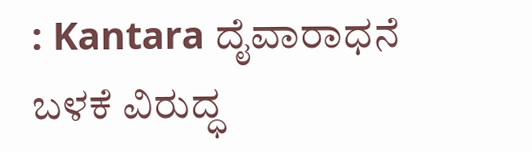: Kantara ದೈವಾರಾಧನೆ ಬಳಕೆ ವಿರುದ್ಧ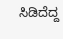ಸಿಡಿದೆದ್ದ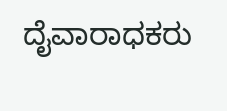ದೈವಾರಾಧಕರು